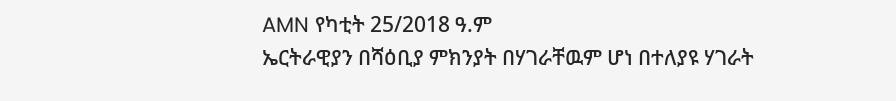AMN የካቲት 25/2018 ዓ.ም
ኤርትራዊያን በሻዕቢያ ምክንያት በሃገራቸዉም ሆነ በተለያዩ ሃገራት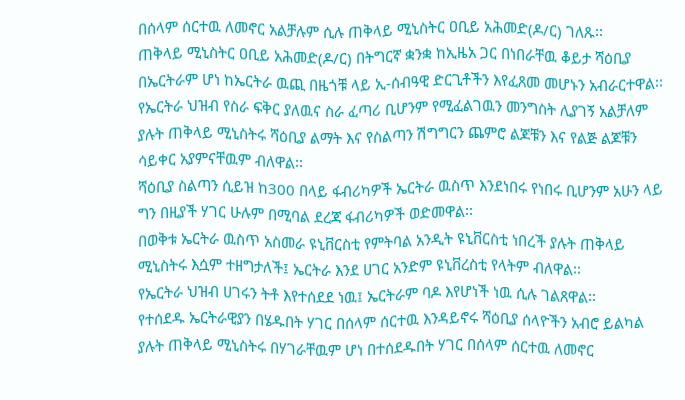በሰላም ሰርተዉ ለመኖር አልቻሉም ሲሉ ጠቅላይ ሚኒስትር ዐቢይ አሕመድ(ዶ/ር) ገለጹ፡፡
ጠቅላይ ሚኒስትር ዐቢይ አሕመድ(ዶ/ር) በትግርኛ ቋንቋ ከኢዜአ ጋር በነበራቸዉ ቆይታ ሻዕቢያ በኤርትራም ሆነ ከኤርትራ ዉጪ በዜጎቹ ላይ ኢ-ሰብዓዊ ድርጊቶችን እየፈጸመ መሆኑን አብራርተዋል፡፡
የኤርትራ ህዝብ የስራ ፍቅር ያለዉና ስራ ፈጣሪ ቢሆንም የሚፈልገዉን መንግስት ሊያገኝ አልቻለም ያሉት ጠቅላይ ሚኒስትሩ ሻዕቢያ ልማት እና የስልጣን ሽግግርን ጨምሮ ልጆቹን እና የልጅ ልጆቹን ሳይቀር አያምናቸዉም ብለዋል፡፡
ሻዕቢያ ስልጣን ሲይዝ ከ300 በላይ ፋብሪካዎች ኤርትራ ዉስጥ እንደነበሩ የነበሩ ቢሆንም አሁን ላይ ግን በዚያች ሃገር ሁሉም በሚባል ደረጃ ፋብሪካዎች ወድመዋል፡፡
በወቅቱ ኤርትራ ዉስጥ አስመራ ዩኒቨርስቲ የምትባል አንዲት ዩኒቨርስቲ ነበረች ያሉት ጠቅላይ ሚኒስትሩ እሷም ተዘግታለች፤ ኤርትራ እንደ ሀገር አንድም ዩኒቨረስቲ የላትም ብለዋል፡፡
የኤርትራ ህዝብ ሀገሩን ትቶ እየተሰደደ ነዉ፤ ኤርትራም ባዶ እየሆነች ነዉ ሲሉ ገልጸዋል፡፡
የተሰደዱ ኤርትራዊያን በሄዱበት ሃገር በሰላም ሰርተዉ እንዳይኖሩ ሻዕቢያ ሰላዮችን አብሮ ይልካል ያሉት ጠቅላይ ሚኒስትሩ በሃገራቸዉም ሆነ በተሰደዱበት ሃገር በሰላም ሰርተዉ ለመኖር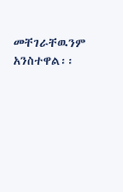መቸገራቸዉንም አንስተዋል፡፡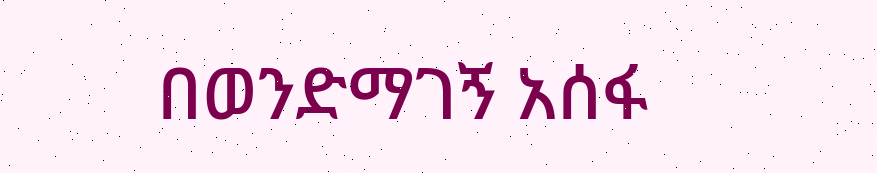በወንድማገኝ አሰፋ